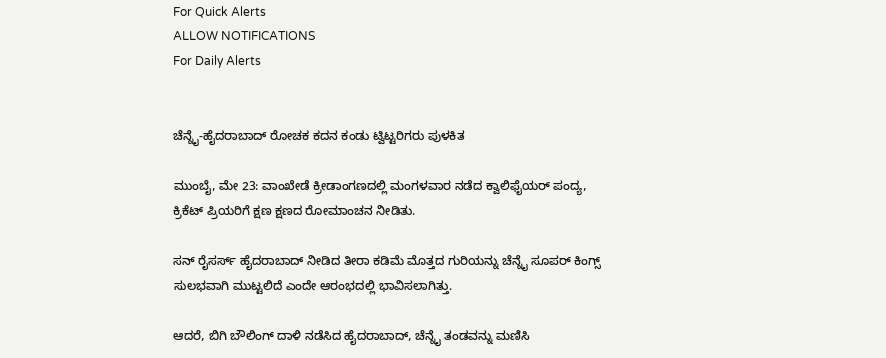For Quick Alerts
ALLOW NOTIFICATIONS
For Daily Alerts


ಚೆನ್ನೈ-ಹೈದರಾಬಾದ್ ರೋಚಕ ಕದನ ಕಂಡು ಟ್ವಿಟ್ಟರಿಗರು ಪುಳಕಿತ

ಮುಂಬೈ, ಮೇ 23: ವಾಂಖೇಡೆ ಕ್ರೀಡಾಂಗಣದಲ್ಲಿ ಮಂಗಳವಾರ ನಡೆದ ಕ್ವಾಲಿಫೈಯರ್ ಪಂದ್ಯ, ಕ್ರಿಕೆಟ್ ಪ್ರಿಯರಿಗೆ ಕ್ಷಣ ಕ್ಷಣದ ರೋಮಾಂಚನ ನೀಡಿತು.

ಸನ್ ರೈಸರ್ಸ್ ಹೈದರಾಬಾದ್ ನೀಡಿದ ತೀರಾ ಕಡಿಮೆ ಮೊತ್ತದ ಗುರಿಯನ್ನು ಚೆನ್ನೈ ಸೂಪರ್‌ ಕಿಂಗ್ಸ್ ಸುಲಭವಾಗಿ ಮುಟ್ಟಲಿದೆ ಎಂದೇ ಆರಂಭದಲ್ಲಿ ಭಾವಿಸಲಾಗಿತ್ತು.

ಆದರೆ, ಬಿಗಿ ಬೌಲಿಂಗ್ ದಾಳಿ ನಡೆಸಿದ ಹೈದರಾಬಾದ್, ಚೆನ್ನೈ ತಂಡವನ್ನು ಮಣಿಸಿ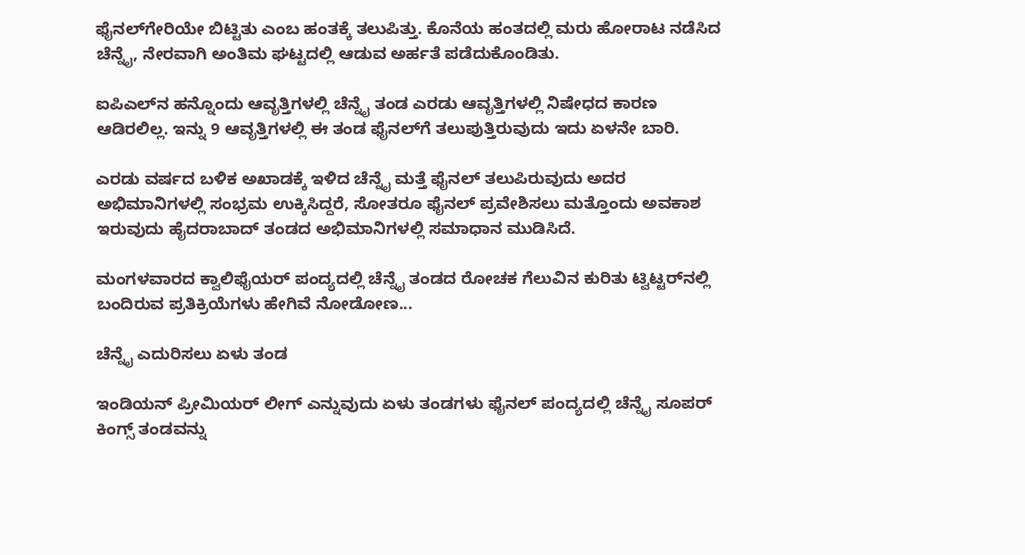ಫೈನಲ್‌ಗೇರಿಯೇ ಬಿಟ್ಟಿತು ಎಂಬ ಹಂತಕ್ಕೆ ತಲುಪಿತ್ತು. ಕೊನೆಯ ಹಂತದಲ್ಲಿ ಮರು ಹೋರಾಟ ನಡೆಸಿದ ಚೆನ್ನೈ, ನೇರವಾಗಿ ಅಂತಿಮ ಘಟ್ಟದಲ್ಲಿ ಆಡುವ ಅರ್ಹತೆ ಪಡೆದುಕೊಂಡಿತು.

ಐಪಿಎಲ್‌ನ ಹನ್ನೊಂದು ಆವೃತ್ತಿಗಳಲ್ಲಿ ಚೆನ್ನೈ ತಂಡ ಎರಡು ಆವೃತ್ತಿಗಳಲ್ಲಿ ನಿಷೇಧದ ಕಾರಣ ಆಡಿರಲಿಲ್ಲ. ಇನ್ನು 9 ಆವೃತ್ತಿಗಳಲ್ಲಿ ಈ ತಂಡ ಫೈನಲ್‌ಗೆ ತಲುಪುತ್ತಿರುವುದು ಇದು ಏಳನೇ ಬಾರಿ.

ಎರಡು ವರ್ಷದ ಬಳಿಕ ಅಖಾಡಕ್ಕೆ ಇಳಿದ ಚೆನ್ನೈ ಮತ್ತೆ ಫೈನಲ್ ತಲುಪಿರುವುದು ಅದರ ಅಭಿಮಾನಿಗಳಲ್ಲಿ ಸಂಭ್ರಮ ಉಕ್ಕಿಸಿದ್ದರೆ, ಸೋತರೂ ಫೈನಲ್‌ ಪ್ರವೇಶಿಸಲು ಮತ್ತೊಂದು ಅವಕಾಶ ಇರುವುದು ಹೈದರಾಬಾದ್ ತಂಡದ ಅಭಿಮಾನಿಗಳಲ್ಲಿ ಸಮಾಧಾನ ಮುಡಿಸಿದೆ.

ಮಂಗಳವಾರದ ಕ್ವಾಲಿಫೈಯರ್ ಪಂದ್ಯದಲ್ಲಿ ಚೆನ್ನೈ ತಂಡದ ರೋಚಕ ಗೆಲುವಿನ ಕುರಿತು ಟ್ವಿಟ್ಟರ್‌ನಲ್ಲಿ ಬಂದಿರುವ ಪ್ರತಿಕ್ರಿಯೆಗಳು ಹೇಗಿವೆ ನೋಡೋಣ...

ಚೆನ್ನೈ ಎದುರಿಸಲು ಏಳು ತಂಡ

ಇಂಡಿಯನ್ ಪ್ರೀಮಿಯರ್ ಲೀಗ್ ಎನ್ನುವುದು ಏಳು ತಂಡಗಳು ಫೈನಲ್ ಪಂದ್ಯದಲ್ಲಿ ಚೆನ್ನೈ ಸೂಪರ್ ಕಿಂಗ್ಸ್ ತಂಡವನ್ನು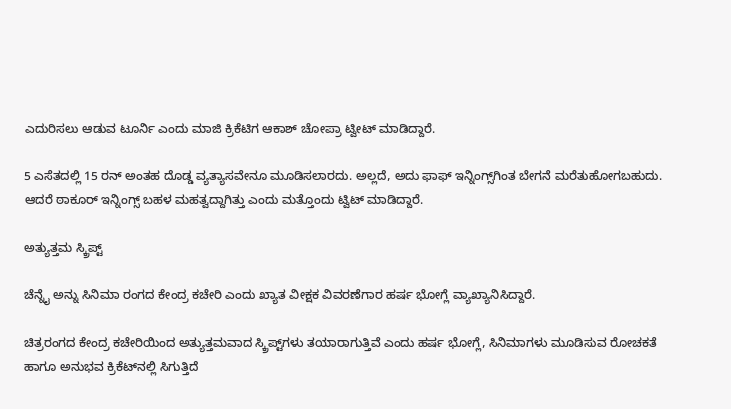ಎದುರಿಸಲು ಆಡುವ ಟೂರ್ನಿ ಎಂದು ಮಾಜಿ ಕ್ರಿಕೆಟಿಗ ಆಕಾಶ್ ಚೋಪ್ರಾ ಟ್ವೀಟ್ ಮಾಡಿದ್ದಾರೆ.

5 ಎಸೆತದಲ್ಲಿ 15 ರನ್ ಅಂತಹ ದೊಡ್ಡ ವ್ಯತ್ಯಾಸವೇನೂ ಮೂಡಿಸಲಾರದು. ಅಲ್ಲದೆ, ಅದು ಫಾಫ್ ಇನ್ನಿಂಗ್ಸ್‌ಗಿಂತ ಬೇಗನೆ ಮರೆತುಹೋಗಬಹುದು. ಆದರೆ ಠಾಕೂರ್ ಇನ್ನಿಂಗ್ಸ್ ಬಹಳ ಮಹತ್ವದ್ದಾಗಿತ್ತು ಎಂದು ಮತ್ತೊಂದು ಟ್ವಿಟ್ ಮಾಡಿದ್ದಾರೆ.

ಅತ್ಯುತ್ತಮ ಸ್ಕ್ರಿಪ್ಟ್

ಚೆನ್ನೈ ಅನ್ನು ಸಿನಿಮಾ ರಂಗದ ಕೇಂದ್ರ ಕಚೇರಿ ಎಂದು ಖ್ಯಾತ ವೀಕ್ಷಕ ವಿವರಣೆಗಾರ ಹರ್ಷ ಭೋಗ್ಲೆ ವ್ಯಾಖ್ಯಾನಿಸಿದ್ದಾರೆ.

ಚಿತ್ರರಂಗದ ಕೇಂದ್ರ ಕಚೇರಿಯಿಂದ ಅತ್ಯುತ್ತಮವಾದ ಸ್ಕ್ರಿಪ್ಟ್‌ಗಳು ತಯಾರಾಗುತ್ತಿವೆ ಎಂದು ಹರ್ಷ ಭೋಗ್ಲೆ, ಸಿನಿಮಾಗಳು ಮೂಡಿಸುವ ರೋಚಕತೆ ಹಾಗೂ ಅನುಭವ ಕ್ರಿಕೆಟ್‌ನಲ್ಲಿ ಸಿಗುತ್ತಿದೆ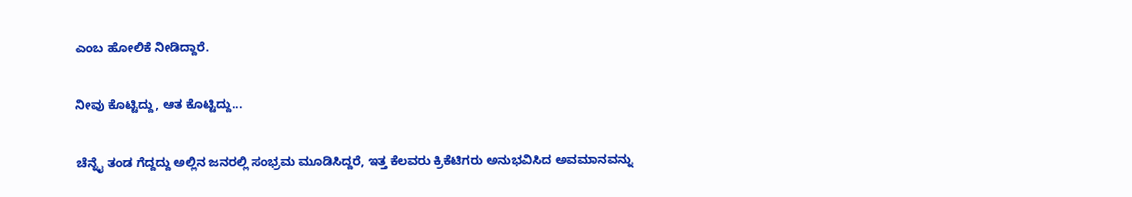ಎಂಬ ಹೋಲಿಕೆ ನೀಡಿದ್ದಾರೆ.

ನೀವು ಕೊಟ್ಟಿದ್ದು, ಆತ ಕೊಟ್ಟಿದ್ದು...

ಚೆನ್ನೈ ತಂಡ ಗೆದ್ದದ್ದು ಅಲ್ಲಿನ ಜನರಲ್ಲಿ ಸಂಭ್ರಮ ಮೂಡಿಸಿದ್ದರೆ, ಇತ್ತ ಕೆಲವರು ಕ್ರಿಕೆಟಿಗರು ಅನುಭವಿಸಿದ ಅವಮಾನವನ್ನು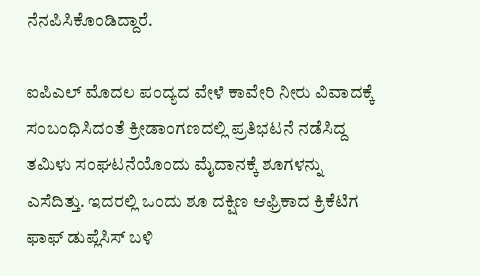ನೆನಪಿಸಿಕೊಂಡಿದ್ದಾರೆ.

ಐಪಿಎಲ್‌ ಮೊದಲ ಪಂದ್ಯದ ವೇಳೆ ಕಾವೇರಿ ನೀರು ವಿವಾದಕ್ಕೆ ಸಂಬಂಧಿಸಿದಂತೆ ಕ್ರೀಡಾಂಗಣದಲ್ಲಿ ಪ್ರತಿಭಟನೆ ನಡೆಸಿದ್ದ ತಮಿಳು ಸಂಘಟನೆಯೊಂದು ಮೈದಾನಕ್ಕೆ ಶೂಗಳನ್ನು ಎಸೆದಿತ್ತು. ಇದರಲ್ಲಿ ಒಂದು ಶೂ ದಕ್ಷಿಣ ಆಫ್ರಿಕಾದ ಕ್ರಿಕೆಟಿಗ ಫಾಫ್ ಡುಪ್ಲೆಸಿಸ್ ಬಳಿ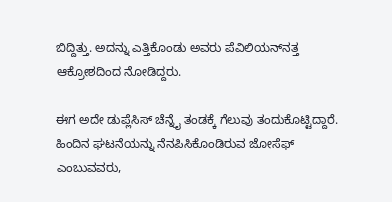ಬಿದ್ದಿತ್ತು. ಅದನ್ನು ಎತ್ತಿಕೊಂಡು ಅವರು ಪೆವಿಲಿಯನ್‌ನತ್ತ ಆಕ್ರೋಶದಿಂದ ನೋಡಿದ್ದರು.

ಈಗ ಅದೇ ಡುಪ್ಲೆಸಿಸ್‌ ಚೆನ್ನೈ ತಂಡಕ್ಕೆ ಗೆಲುವು ತಂದುಕೊಟ್ಟಿದ್ದಾರೆ. ಹಿಂದಿನ ಘಟನೆಯನ್ನು ನೆನಪಿಸಿಕೊಂಡಿರುವ ಜೋಸೆಫ್ ಎಂಬುವವರು,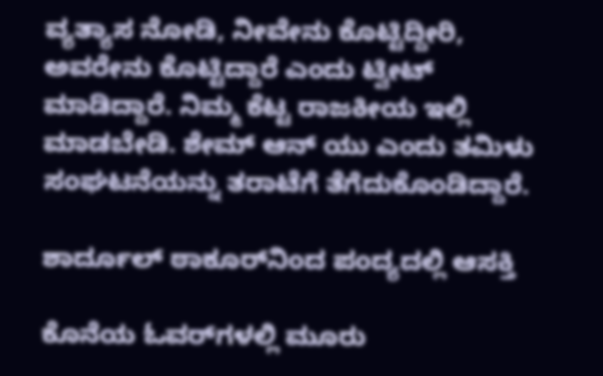ವ್ಯತ್ಯಾಸ ನೋಡಿ, ನೀವೇನು ಕೊಟ್ಟಿದ್ದೀರಿ, ಅವರೇನು ಕೊಟ್ಟಿದ್ದಾರೆ ಎಂದು ಟ್ವೀಟ್ ಮಾಡಿದ್ದಾರೆ. ನಿಮ್ಮ ಕೆಟ್ಟ ರಾಜಕೀಯ ಇಲ್ಲಿ ಮಾಡಬೇಡಿ. ಶೇಮ್ ಆನ್ ಯು ಎಂದು ತಮಿಳು ಸಂಘಟನೆಯನ್ನು ತರಾಟೆಗೆ ತೆಗೆದುಕೊಂಡಿದ್ದಾರೆ.

ಶಾರ್ದೂಲ್ ಠಾಕೂರ್‌ನಿಂದ ಪಂದ್ಯದಲ್ಲಿ ಆಸಕ್ತಿ

ಕೊನೆಯ ಓವರ್‌ಗಳಲ್ಲಿ ಮೂರು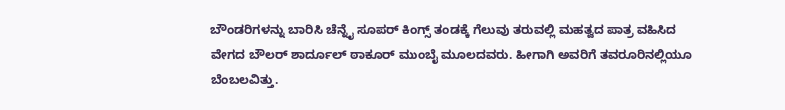ಬೌಂಡರಿಗಳನ್ನು ಬಾರಿಸಿ ಚೆನ್ನೈ ಸೂಪರ್ ಕಿಂಗ್ಸ್ ತಂಡಕ್ಕೆ ಗೆಲುವು ತರುವಲ್ಲಿ ಮಹತ್ವದ ಪಾತ್ರ ವಹಿಸಿದ ವೇಗದ ಬೌಲರ್ ಶಾರ್ದೂಲ್ ಠಾಕೂರ್ ಮುಂಬೈ ಮೂಲದವರು. ಹೀಗಾಗಿ ಅವರಿಗೆ ತವರೂರಿನಲ್ಲಿಯೂ ಬೆಂಬಲವಿತ್ತು.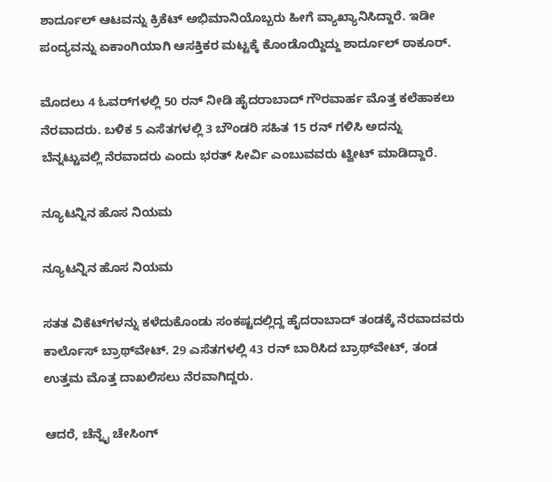ಶಾರ್ದೂಲ್ ಆಟವನ್ನು ಕ್ರಿಕೆಟ್ ಅಭಿಮಾನಿಯೊಬ್ಬರು ಹೀಗೆ ವ್ಯಾಖ್ಯಾನಿಸಿದ್ದಾರೆ. ಇಡೀ ಪಂದ್ಯವನ್ನು ಏಕಾಂಗಿಯಾಗಿ ಆಸಕ್ತಿಕರ ಮಟ್ಟಕ್ಕೆ ಕೊಂಡೊಯ್ದಿದ್ದು ಶಾರ್ದೂಲ್ ಠಾಕೂರ್.

ಮೊದಲು 4 ಓವರ್‌ಗಳಲ್ಲಿ 50 ರನ್ ನೀಡಿ ಹೈದರಾಬಾದ್ ಗೌರವಾರ್ಹ ಮೊತ್ತ ಕಲೆಹಾಕಲು ನೆರವಾದರು. ಬಳಿಕ 5 ಎಸೆತಗಳಲ್ಲಿ 3 ಬೌಂಡರಿ ಸಹಿತ 15 ರನ್ ಗಳಿಸಿ ಅದನ್ನು ಬೆನ್ನಟ್ಟುವಲ್ಲಿ ನೆರವಾದರು ಎಂದು ಭರತ್ ಸೀರ್ವಿ ಎಂಬುವವರು ಟ್ವೀಟ್ ಮಾಡಿದ್ದಾರೆ.

ನ್ಯೂಟನ್ನಿನ ಹೊಸ ನಿಯಮ

ನ್ಯೂಟನ್ನಿನ ಹೊಸ ನಿಯಮ

ಸತತ ವಿಕೆಟ್‌ಗಳನ್ನು ಕಳೆದುಕೊಂಡು ಸಂಕಷ್ಟದಲ್ಲಿದ್ದ ಹೈದರಾಬಾದ್ ತಂಡಕ್ಕೆ ನೆರವಾದವರು ಕಾರ್ಲೊಸ್ ಬ್ರಾಥ್‌ವೇಟ್. 29 ಎಸೆತಗಳಲ್ಲಿ 43 ರನ್ ಬಾರಿಸಿದ ಬ್ರಾಥ್‌ವೇಟ್, ತಂಡ ಉತ್ತಮ ಮೊತ್ತ ದಾಖಲಿಸಲು ನೆರವಾಗಿದ್ದರು.

ಆದರೆ, ಚೆನ್ನೈ ಚೇಸಿಂಗ್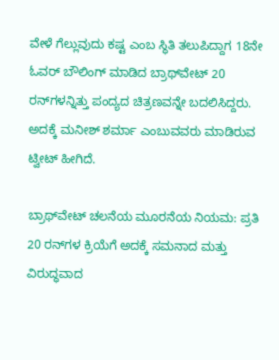ವೇಳೆ ಗೆಲ್ಲುವುದು ಕಷ್ಟ ಎಂಬ ಸ್ಥಿತಿ ತಲುಪಿದ್ದಾಗ 18ನೇ ಓವರ್ ಬೌಲಿಂಗ್ ಮಾಡಿದ ಬ್ರಾಥ್‌ವೇಟ್ 20 ರನ್‌ಗಳನ್ನಿತ್ತು ಪಂದ್ಯದ ಚಿತ್ರಣವನ್ನೇ ಬದಲಿಸಿದ್ದರು. ಅದಕ್ಕೆ ಮನೀಶ್ ಶರ್ಮಾ ಎಂಬುವವರು ಮಾಡಿರುವ ಟ್ವೀಟ್ ಹೀಗಿದೆ.

ಬ್ರಾಥ್‌ವೇಟ್ ಚಲನೆಯ ಮೂರನೆಯ ನಿಯಮ: ಪ್ರತಿ 20 ರನ್‌ಗಳ ಕ್ರಿಯೆಗೆ ಅದಕ್ಕೆ ಸಮನಾದ ಮತ್ತು ವಿರುದ್ಧವಾದ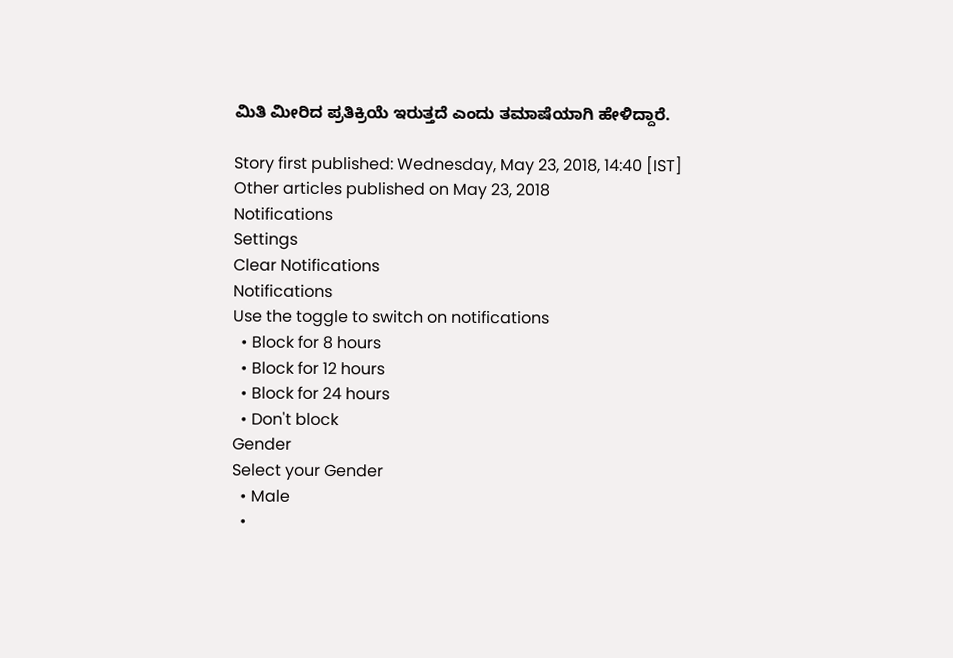ಮಿತಿ ಮೀರಿದ ಪ್ರತಿಕ್ರಿಯೆ ಇರುತ್ತದೆ ಎಂದು ತಮಾಷೆಯಾಗಿ ಹೇಳಿದ್ದಾರೆ.

Story first published: Wednesday, May 23, 2018, 14:40 [IST]
Other articles published on May 23, 2018
Notifications
Settings
Clear Notifications
Notifications
Use the toggle to switch on notifications
  • Block for 8 hours
  • Block for 12 hours
  • Block for 24 hours
  • Don't block
Gender
Select your Gender
  • Male
  •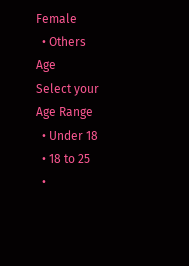Female
  • Others
Age
Select your Age Range
  • Under 18
  • 18 to 25
  •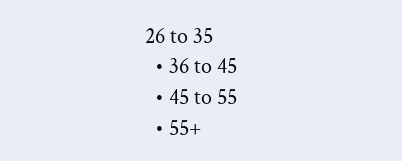26 to 35
  • 36 to 45
  • 45 to 55
  • 55+